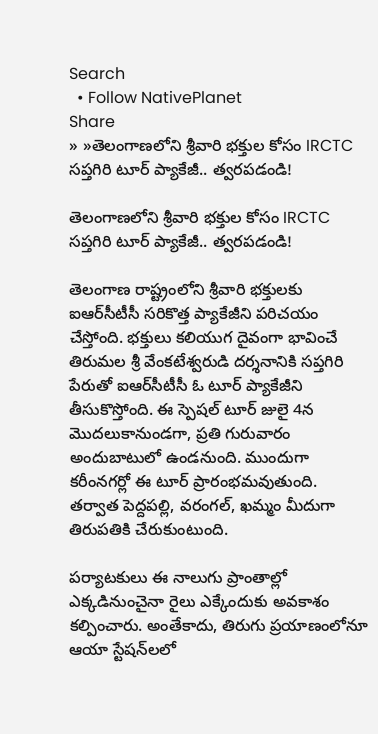Search
  • Follow NativePlanet
Share
» »తెలంగాణ‌లోని శ్రీవారి భ‌క్తుల కోసం IRCTC స‌ప్త‌గిరి టూర్ ప్యాకేజీ.. త్వ‌ర‌ప‌డండి!

తెలంగాణ‌లోని శ్రీవారి భ‌క్తుల కోసం IRCTC స‌ప్త‌గిరి టూర్ ప్యాకేజీ.. త్వ‌ర‌ప‌డండి!

తెలంగాణ రాష్ట్రంలోని శ్రీవారి భ‌క్తుల‌కు ఐఆర్‌సీటీసీ స‌రికొత్త ప్యాకేజీని ప‌రిచ‌యం చేస్తోంది. భక్తులు క‌లియుగ దైవంగా భావించే తిరుమల శ్రీ వేంకటేశ్వరుడి దర్శనానికి సప్తగిరి పేరుతో ఐఆర్‌సీటీసీ ఓ టూర్ ప్యాకేజీని తీసుకొస్తోంది. ఈ స్పెష‌ల్‌ టూర్ జులై 4న మొద‌లుకానుండ‌గా, ప్ర‌తి గురువారం అందుబాటులో ఉండ‌నుంది. ముందుగా కరీంనగర్లో ఈ టూర్‌ ప్రారంభమ‌వుతుంది. త‌ర్వాత పెద్దపల్లి, వరంగల్, ఖమ్మం మీదుగా తిరుపతికి చేరుకుంటుంది.

ప‌ర్యాట‌కులు ఈ నాలుగు ప్రాంతాల్లో ఎక్క‌డినుంచైనా రైలు ఎక్కేందుకు అవ‌కాశం క‌ల్పించారు. అంతేకాదు, తిరుగు ప్రయాణంలోనూ ఆయా స్టేష‌న్‌ల‌లో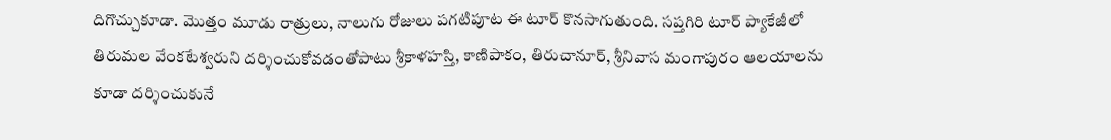దిగొచ్చుకూడా. మొత్తం మూడు రాత్రులు, నాలుగు రోజులు ప‌గ‌టిపూట ఈ టూర్ కొన‌సాగుతుంది. స‌ప్త‌గిరి టూర్ ప్యాకేజీలో తిరుమల వేంక‌టేశ్వ‌రుని ద‌ర్శించుకోవ‌డంతోపాటు శ్రీకాళహస్తి, కాణిపాకం, తిరుచానూర్, శ్రీనివాస మంగాపురం ఆలయాలను కూడా దర్శించుకునే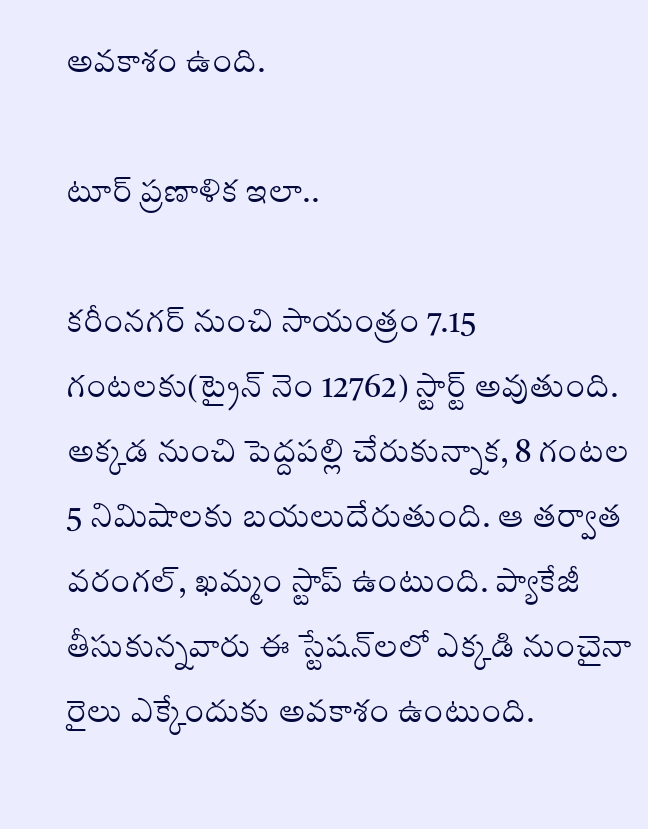అవకాశం ఉంది.

టూర్ ప్రణాళిక ఇలా..

కరీంనగర్‌ నుంచి సాయంత్రం 7.15 గంటలకు(ట్రైన్ నెం 12762) స్టార్ట్ అవుతుంది. అక్క‌డ నుంచి పెద్దపల్లి చేరుకున్నాక‌, 8 గంటల 5 నిమిషాలకు బయలుదేరుతుంది. ఆ తర్వాత వరంగల్, ఖమ్మం స్టాప్ ఉంటుంది. ప్యాకేజీ తీసుకున్న‌వారు ఈ స్టేష‌న్‌ల‌లో ఎక్క‌డి నుంచైనా రైలు ఎక్కేందుకు అవ‌కాశం ఉంటుంది.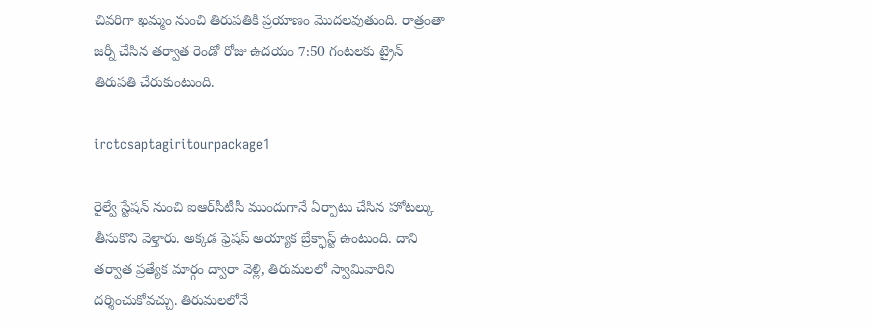చివ‌రిగా ఖ‌మ్మం నుంచి తిరుపతికి ప్ర‌యాణం మొద‌ల‌వుతుంది. రాత్రంతా జర్నీ చేసిన త‌ర్వాత రెండో రోజు ఉదయం 7:50 గంటలకు ట్రైన్‌ తిరుపతి చేరుకుంటుంది.

irctcsaptagiritourpackage1

రైల్వే స్టేషన్ నుంచి ఐఆర్‌సీటీసీ ముందుగానే ఏర్పాటు చేసిన‌ హోటల్కు తీసుకొని వెళ్తారు. అక్క‌డ‌ ఫ్రెషప్ అయ్యాక బ్రేక్ఫాస్ట్ ఉంటుంది. దాని తర్వాత ప్ర‌త్యేక మార్గం ద్వారా వెళ్లి, తిరుమలలో స్వామివారిని దర్శించుకోవచ్చు. తిరుమ‌ల‌లోనే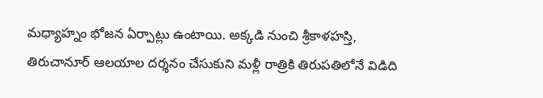మధ్యాహ్నం భోజన ఏర్పాట్లు ఉంటాయి. అక్క‌డి నుంచి శ్రీకాళహస్తి, తిరుచానూర్ ఆలయాల దర్శనం చేసుకుని మ‌ళ్లీ రాత్రికి తిరుపతిలోనే విడిది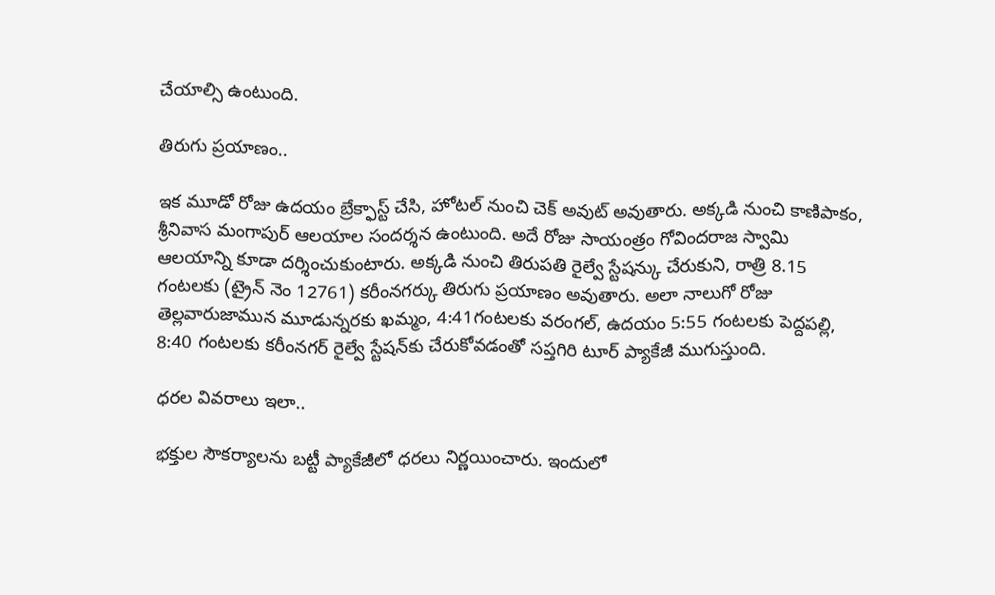చేయాల్సి ఉంటుంది.

తిరుగు ప్ర‌యాణం..

ఇక మూడో రోజు ఉద‌యం బ్రేక్ఫాస్ట్ చేసి, హోటల్ నుంచి చెక్ అవుట్ అవుతారు. అక్క‌డి నుంచి కాణిపాకం, శ్రీనివాస మంగాపుర్ ఆలయాల సంద‌ర్శ‌న ఉంటుంది. అదే రోజు సాయంత్రం గోవిందరాజ స్వామి ఆలయాన్ని కూడా ద‌ర్శించుకుంటారు. అక్కడి నుంచి తిరుపతి రైల్వే స్టేషన్కు చేరుకుని, రాత్రి 8.15 గంటలకు (ట్రైన్ నెం 12761) కరీంనగర్కు తిరుగు ప్ర‌యాణం అవుతారు. అలా నాలుగో రోజు తెల్లవారుజామున మూడున్నరకు ఖమ్మం, 4:41గంటలకు వరంగల్, ఉదయం 5:55 గంటలకు పెద్దపల్లి, 8:40 గంటలకు కరీంనగర్ రైల్వే స్టేష‌న్‌కు చేరుకోవ‌డంతో స‌ప్త‌గిరి టూర్ ప్యాకేజీ ముగుస్తుంది.

ధ‌ర‌ల వివ‌రాలు ఇలా..

భ‌క్తుల సౌక‌ర్యాల‌ను బ‌ట్టీ ప్యాకేజీలో ధ‌ర‌లు నిర్ణ‌యించారు. ఇందులో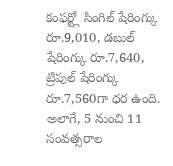కంఫర్ట్లో సింగిల్ షేరింగ్కు రూ.9,010, డబుల్ షేరింగ్కు రూ.7,640, ట్రిపుల్ షేరింగ్కు రూ.7,560గా ధ‌ర ఉంది. అలాగే, 5 నుంచి 11 సంవత్సరాల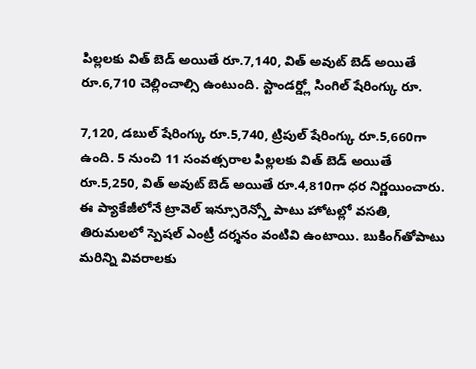పిల్లలకు విత్ బెడ్ అయితే రూ.7,140, విత్ అవుట్ బెడ్ అయితే రూ.6,710 చెల్లించాల్సి ఉంటుంది. స్టాండర్డ్లో సింగిల్ షేరింగ్కు రూ.

7,120, డబుల్ షేరింగ్కు రూ.5,740, ట్రిపుల్ షేరింగ్కు రూ.5,660గా ఉంది. 5 నుంచి 11 సంవత్సరాల పిల్లలకు విత్ బెడ్ అయితే రూ.5,250, విత్ అవుట్ బెడ్ అయితే రూ.4,810గా ధ‌ర నిర్ణ‌యించారు. ఈ ప్యాకేజీలోనే ట్రావెల్ ఇన్సూరెన్స్తో పాటు హోటల్లో వసతి, తిరుమలలో స్పెషల్ ఎంట్రీ దర్శనం వంటివి ఉంటాయి. బుకింగ్‌తోపాటు మ‌రిన్ని వివ‌రాల‌కు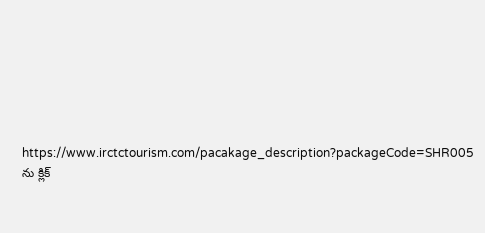https://www.irctctourism.com/pacakage_description?packageCode=SHR005 ను క్లిక్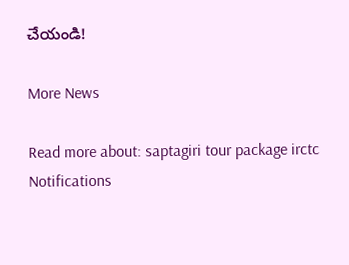చేయండి!

More News

Read more about: saptagiri tour package irctc
Notifications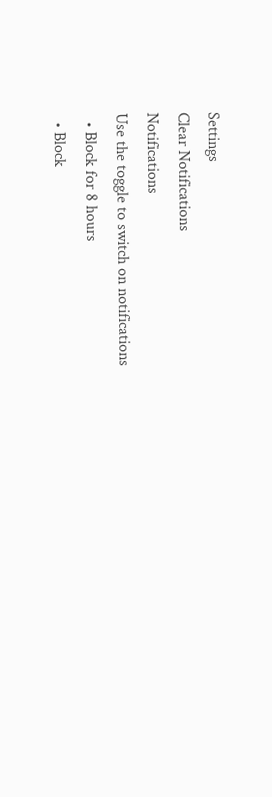Settings
Clear Notifications
Notifications
Use the toggle to switch on notifications
  • Block for 8 hours
  • Block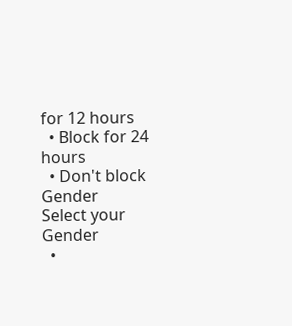for 12 hours
  • Block for 24 hours
  • Don't block
Gender
Select your Gender
  •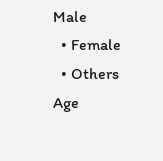Male
  • Female
  • Others
Age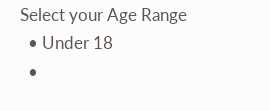Select your Age Range
  • Under 18
  •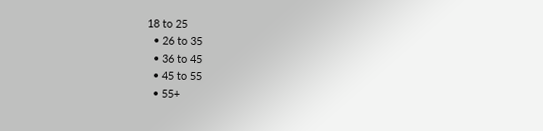18 to 25
  • 26 to 35
  • 36 to 45
  • 45 to 55
  • 55+